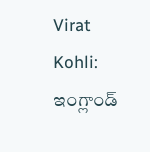Virat Kohli: ఇంగ్లాండ్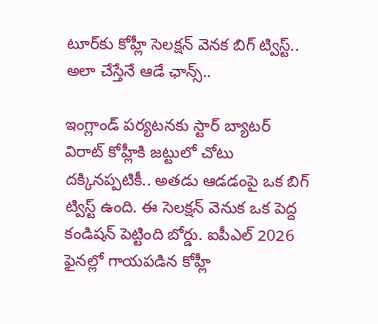టూర్‌కు కోహ్లీ సెలక్షన్ వెనక బిగ్ ట్విస్ట్.. అలా చేస్తేనే ఆడే ఛాన్స్..

ఇంగ్లాండ్ పర్యటనకు స్టార్ బ్యాటర్ విరాట్ కోహ్లీకి జట్టులో చోటు దక్కినప్పటికీ.. అతడు ఆడడంపై ఒక బిగ్ ట్విస్ట్ ఉంది. ఈ సెలక్షన్ వెనుక ఒక పెద్ద కండిషన్ పెట్టింది బోర్డు. ఐపీఎల్ 2026 ఫైనల్లో గాయపడిన కోహ్లీ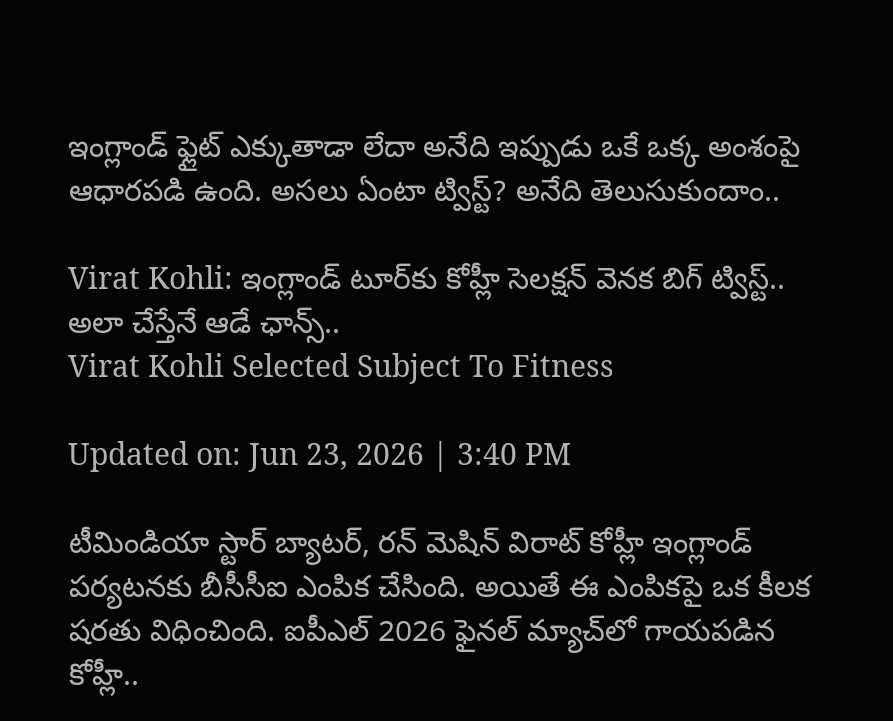ఇంగ్లాండ్ ఫ్లైట్ ఎక్కుతాడా లేదా అనేది ఇప్పుడు ఒకే ఒక్క అంశంపై ఆధారపడి ఉంది. అసలు ఏంటా ట్విస్ట్? అనేది తెలుసుకుందాం..

Virat Kohli: ఇంగ్లాండ్ టూర్‌కు కోహ్లీ సెలక్షన్ వెనక బిగ్ ట్విస్ట్.. అలా చేస్తేనే ఆడే ఛాన్స్..
Virat Kohli Selected Subject To Fitness

Updated on: Jun 23, 2026 | 3:40 PM

టీమిండియా స్టార్ బ్యాటర్, రన్ మెషిన్ విరాట్ కోహ్లీ ఇంగ్లాండ్ పర్యటనకు బీసీసీఐ ఎంపిక చేసింది. అయితే ఈ ఎంపికపై ఒక కీలక షరతు విధించింది. ఐపీఎల్ 2026 ఫైనల్ మ్యాచ్‌లో గాయపడిన కోహ్లీ..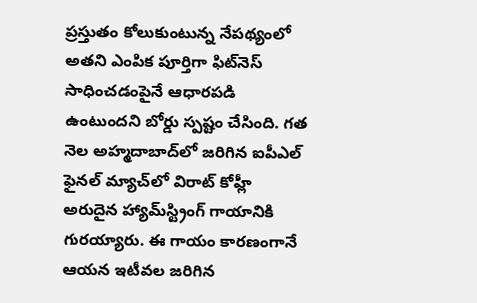ప్రస్తుతం కోలుకుంటున్న నేపథ్యంలో అతని ఎంపిక పూర్తిగా ఫిట్‌నెస్ సాధించడంపైనే ఆధారపడి ఉంటుందని బోర్డు స్పష్టం చేసింది. గత నెల అహ్మదాబాద్‌లో జరిగిన ఐపీఎల్ ఫైనల్ మ్యాచ్‌లో విరాట్ కోహ్లీ అరుదైన హ్యామ్‌స్ట్రింగ్ గాయానికి గురయ్యారు. ఈ గాయం కారణంగానే ఆయన ఇటీవల జరిగిన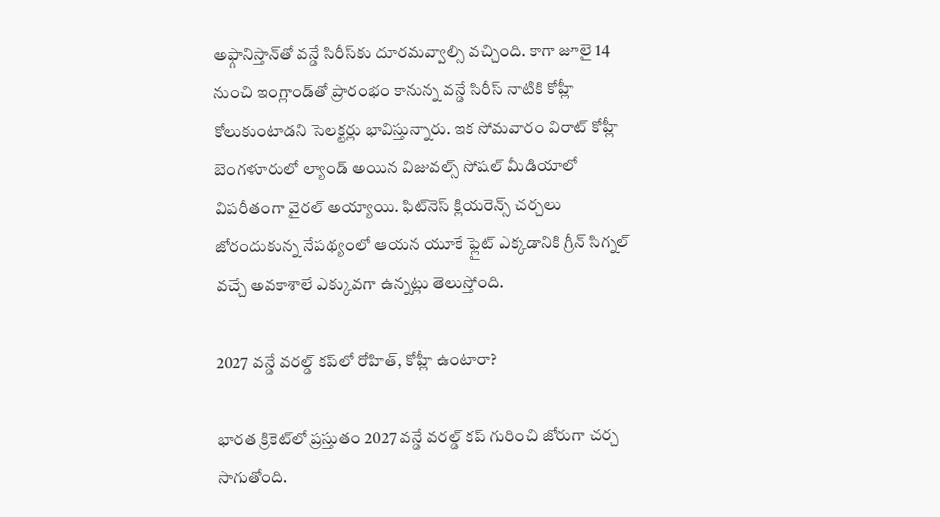అఫ్గానిస్తాన్‌తో వన్డే సిరీస్‌కు దూరమవ్వాల్సి వచ్చింది. కాగా జూలై 14 నుంచి ఇంగ్లాండ్‌తో ప్రారంభం కానున్న వన్డే సిరీస్ నాటికి కోహ్లీ కోలుకుంటాడని సెలక్టర్లు భావిస్తున్నారు. ఇక సోమవారం విరాట్ కోహ్లీ బెంగళూరులో ల్యాండ్ అయిన విజువల్స్ సోషల్ మీడియాలో విపరీతంగా వైరల్ అయ్యాయి. ఫిట్‌నెస్ క్లియరెన్స్ చర్చలు జోరందుకున్న నేపథ్యంలో ఆయన యూకే ఫ్లైట్ ఎక్కడానికి గ్రీన్ సిగ్నల్ వచ్చే అవకాశాలే ఎక్కువగా ఉన్నట్లు తెలుస్తోంది.

2027 వన్డే వరల్డ్ కప్‌లో రోహిత్, కోహ్లీ ఉంటారా?

భారత క్రికెట్‌లో ప్రస్తుతం 2027 వన్డే వరల్డ్ కప్ గురించి జోరుగా చర్చ సాగుతోంది.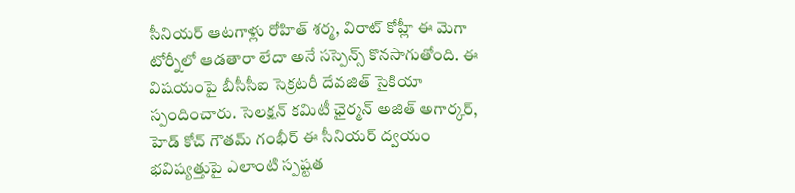సీనియర్ ఆటగాళ్లు రోహిత్ శర్మ, విరాట్ కోహ్లీ ఈ మెగా టోర్నీలో ఆడతారా లేదా అనే సస్పెన్స్ కొనసాగుతోంది. ఈ విషయంపై బీసీసీఐ సెక్రటరీ దేవజిత్ సైకియా స్పందించారు. సెలక్షన్ కమిటీ ఛైర్మన్ అజిత్ అగార్కర్, హెడ్ కోచ్ గౌతమ్ గంభీర్ ఈ సీనియర్ ద్వయం భవిష్యత్తుపై ఎలాంటి స్పష్టత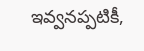ఇవ్వనప్పటికీ,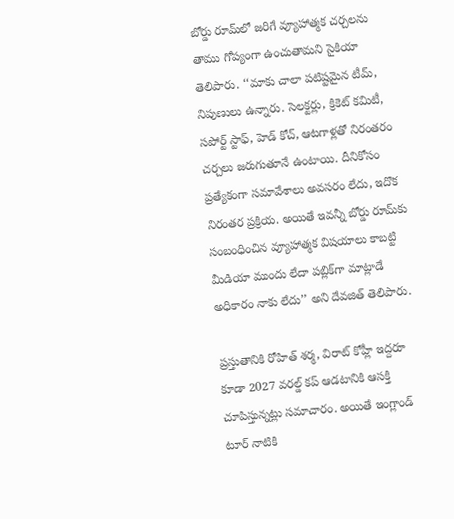బోర్డు రూమ్‌లో జరిగే వ్యూహాత్మక చర్చలను తాము గోప్యంగా ఉంచుతామని సైకియా తెలిపారు. ‘‘మాకు చాలా పటిష్టమైన టీమ్, నిపుణులు ఉన్నారు. సెలక్టర్లు, క్రికెట్ కమిటీ, సపోర్ట్ స్టాఫ్, హెడ్ కోచ్, ఆటగాళ్లతో నిరంతరం చర్చలు జరుగుతూనే ఉంటాయి. దీనికోసం ప్రత్యేకంగా సమావేశాలు అవసరం లేదు, ఇదొక నిరంతర ప్రక్రియ. అయితే ఇవన్నీ బోర్డు రూమ్‌కు సంబంధించిన వ్యూహాత్మక విషయాలు కాబట్టి మీడియా ముందు లేదా పబ్లిక్‌గా మాట్లాడే అధికారం నాకు లేదు’’ అని దేవజిత్ తెలిపారు.

ప్రస్తుతానికి రోహిత్ శర్మ, విరాట్ కోహ్లీ ఇద్దరూ కూడా 2027 వరల్డ్ కప్ ఆడటానికి ఆసక్తి చూపిస్తున్నట్లు సమాచారం. అయితే ఇంగ్లాండ్ టూర్ నాటికి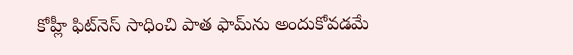కోహ్లీ ఫిట్‌నెస్ సాధించి పాత ఫామ్‌ను అందుకోవడమే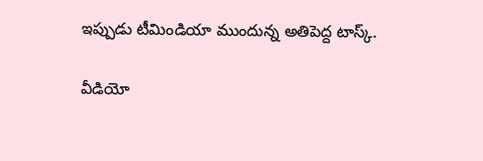ఇప్పుడు టీమిండియా ముందున్న అతిపెద్ద టాస్క్.

వీడియో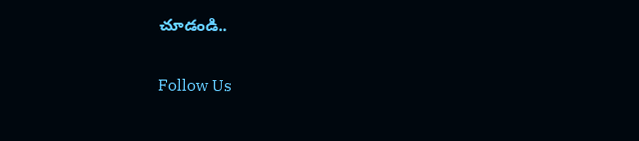చూడండి..

Follow Us